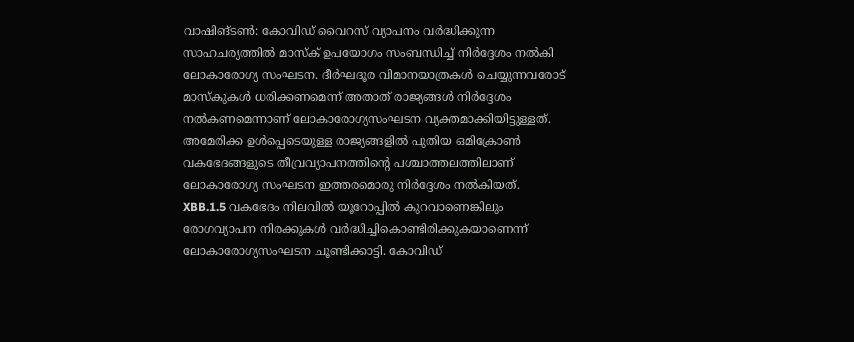വാഷിങ്ടൺ: കോവിഡ് വൈറസ് വ്യാപനം വർദ്ധിക്കുന്ന സാഹചര്യത്തിൽ മാസ്ക് ഉപയോഗം സംബന്ധിച്ച് നിർദ്ദേശം നൽകി ലോകാരോഗ്യ സംഘടന. ദീർഘദൂര വിമാനയാത്രകൾ ചെയ്യുന്നവരോട് മാസ്കുകൾ ധരിക്കണമെന്ന് അതാത് രാജ്യങ്ങൾ നിർദ്ദേശം നൽകണമെന്നാണ് ലോകാരോഗ്യസംഘടന വ്യക്തമാക്കിയിട്ടുള്ളത്. അമേരിക്ക ഉൾപ്പെടെയുള്ള രാജ്യങ്ങളിൽ പുതിയ ഒമിക്രോൺ വകഭേദങ്ങളുടെ തീവ്രവ്യാപനത്തിന്റെ പശ്ചാത്തലത്തിലാണ് ലോകാരോഗ്യ സംഘടന ഇത്തരമൊരു നിർദ്ദേശം നൽകിയത്.
XBB.1.5 വകഭേദം നിലവിൽ യൂറോപ്പിൽ കുറവാണെങ്കിലും രോഗവ്യാപന നിരക്കുകൾ വർദ്ധിച്ചികൊണ്ടിരിക്കുകയാണെന്ന് ലോകാരോഗ്യസംഘടന ചൂണ്ടിക്കാട്ടി. കോവിഡ്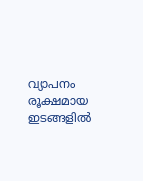വ്യാപനം രൂക്ഷമായ ഇടങ്ങളിൽ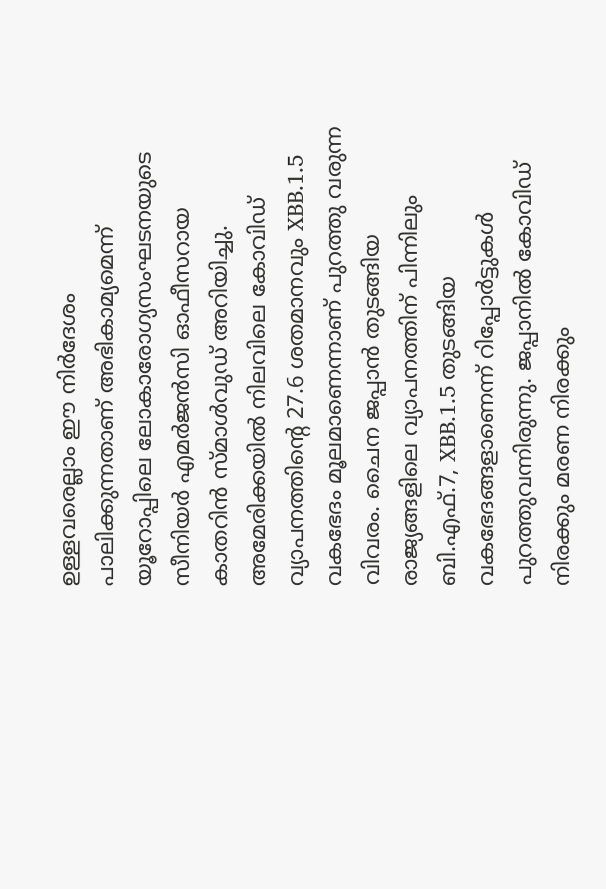ഉള്ളവരെല്ലാം ഈ നിർദേശം പാലിക്കുന്നതാണ് അഭികാമ്യമെന്ന് യൂറോപ്പിലെ ലോകാരോഗ്യസംഘടനയുടെ സീനിയർ എമർജൻസി ഓഫീസറായ കാതറിൻ സ്മാൾവുഡ് അറിയിച്ചു.
അമേരിക്കയിൽ നിലവിലെ കോവിഡ് വ്യാപനത്തിന്റെ 27.6 ശതമാനവും XBB.1.5 വകഭേദം മൂലമാണെന്നാണ് പുറത്തു വരുന്ന വിവരം. ചൈന ജപ്പാൻ തുടങ്ങിയ രാജ്യങ്ങളിലെ വ്യാപനത്തിന് പിന്നിലും ബി.എഫ്.7, XBB.1.5 തുടങ്ങിയ വകഭേദങ്ങളാണെന്ന് റിപ്പോർട്ടുകൾ പുറത്തുവന്നിരുന്നു. ജപ്പാനിൽ കോവിഡ് നിരക്കും മരണ നിരക്കും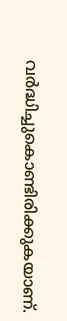വർദ്ധിച്ചുകൊണ്ടിരിക്കുകയാണ്.